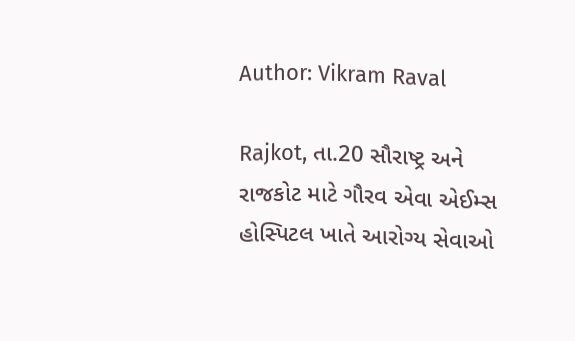Author: Vikram Raval

Rajkot, તા.20 સૌરાષ્ટ્ર અને રાજકોટ માટે ગૌરવ એવા એઈમ્સ હોસ્પિટલ ખાતે આરોગ્ય સેવાઓ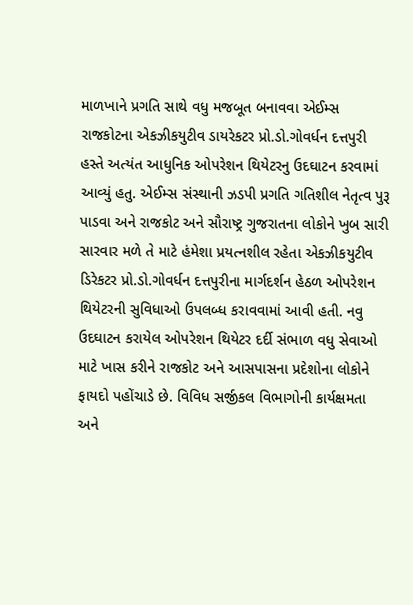માળખાને પ્રગતિ સાથે વધુ મજબૂત બનાવવા એઈમ્સ રાજકોટના એકઝીકયુટીવ ડાયરેકટર પ્રો.ડો.ગોવર્ધન દત્તપુરી હસ્તે અત્યંત આધુનિક ઓપરેશન થિયેટરનુ ઉદઘાટન કરવામાં આવ્યું હતુ. એઈમ્સ સંસ્થાની ઝડપી પ્રગતિ ગતિશીલ નેતૃત્વ પુરૂ પાડવા અને રાજકોટ અને સૌરાષ્ટ્ર ગુજરાતના લોકોને ખુબ સારી સારવાર મળે તે માટે હંમેશા પ્રયત્નશીલ રહેતા એકઝીકયુટીવ ડિરેકટર પ્રો.ડો.ગોવર્ધન દત્તપુરીના માર્ગદર્શન હેઠળ ઓપરેશન થિયેટરની સુવિધાઓ ઉપલબ્ધ કરાવવામાં આવી હતી. નવુ ઉદઘાટન કરાયેલ ઓપરેશન થિયેટર દર્દી સંભાળ વધુ સેવાઓ માટે ખાસ કરીને રાજકોટ અને આસપાસના પ્રદેશોના લોકોને ફાયદો પહોંચાડે છે. વિવિધ સર્જીકલ વિભાગોની કાર્યક્ષમતા અને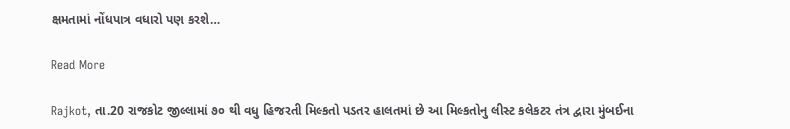ક્ષમતામાં નોંધપાત્ર વધારો પણ કરશે…

Read More

Rajkot, તા.20 રાજકોટ જીલ્લામાં ૭૦ થી વધુ હિજરતી મિલ્કતો પડતર હાલતમાં છે આ મિલ્કતોનુ લીસ્ટ કલેકટર તંત્ર દ્વારા મુંબઈના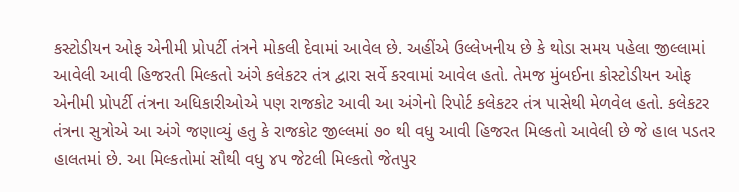કસ્ટોડીયન ઓફ એનીમી પ્રોપર્ટી તંત્રને મોકલી દેવામાં આવેલ છે. અહીંએ ઉલ્લેખનીય છે કે થોડા સમય પહેલા જીલ્લામાં આવેલી આવી હિજરતી મિલ્કતો અંગે કલેકટર તંત્ર દ્વારા સર્વે કરવામાં આવેલ હતો. તેમજ મુંબઈના કોસ્ટોડીયન ઓફ એનીમી પ્રોપર્ટી તંત્રના અધિકારીઓએ પણ રાજકોટ આવી આ અંગેનો રિપોર્ટ કલેકટર તંત્ર પાસેથી મેળવેલ હતો. કલેકટર તંત્રના સુત્રોએ આ અંગે જણાવ્યું હતુ કે રાજકોટ જીલ્લમાં ૭૦ થી વધુ આવી હિજરત મિલ્કતો આવેલી છે જે હાલ પડતર હાલતમાં છે. આ મિલ્કતોમાં સૌથી વધુ ૪૫ જેટલી મિલ્કતો જેતપુર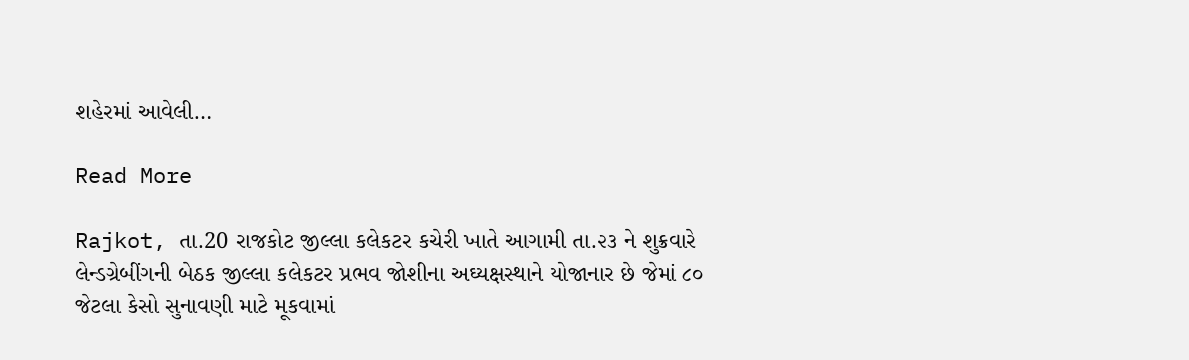શહેરમાં આવેલી…

Read More

Rajkot, તા.20 રાજકોટ જીલ્લા કલેકટર કચેરી ખાતે આગામી તા.૨૩ ને શુક્રવારે લેન્ડગ્રેબીંગની બેઠક જીલ્લા કલેકટર પ્રભવ જોશીના અઘ્યક્ષસ્થાને યોજાનાર છે જેમાં ૮૦ જેટલા કેસો સુનાવણી માટે મૂકવામાં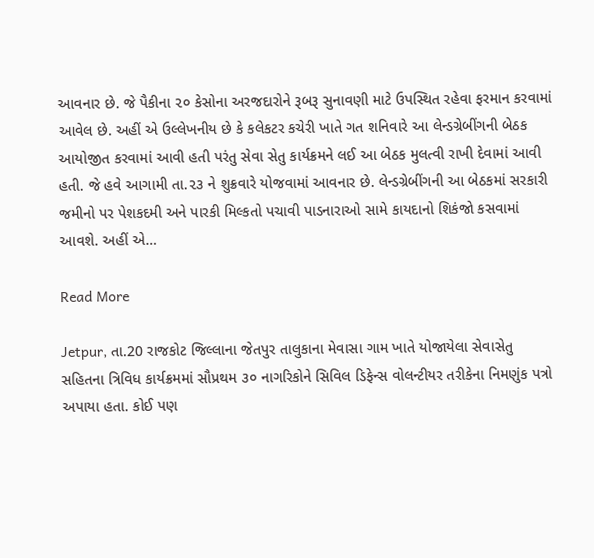આવનાર છે. જે પૈકીના ૨૦ કેસોના અરજદારોને રૂબરૂ સુનાવણી માટે ઉપસ્થિત રહેવા ફરમાન કરવામાં આવેલ છે. અહીં એ ઉલ્લેખનીય છે કે કલેકટર કચેરી ખાતે ગત શનિવારે આ લેન્ડગ્રેબીંગની બેઠક આયોજીત કરવામાં આવી હતી પરંતુ સેવા સેતુ કાર્યક્રમને લઈ આ બેઠક મુલત્વી રાખી દેવામાં આવી હતી. જે હવે આગામી તા.૨૩ ને શુક્રવારે યોજવામાં આવનાર છે. લેન્ડગ્રેબીંગની આ બેઠકમાં સરકારી જમીનો પર પેશકદમી અને પારકી મિલ્કતો પચાવી પાડનારાઓ સામે કાયદાનો શિકંજો કસવામાં આવશે. અહીં એ…

Read More

Jetpur, તા.20 રાજકોટ જિલ્લાના જેતપુર તાલુકાના મેવાસા ગામ ખાતે યોજાયેલા સેવાસેતુ સહિતના ત્રિવિધ કાર્યક્રમમાં સૌપ્રથમ ૩૦ નાગરિકોને સિવિલ ડિફેન્સ વોલન્ટીયર તરીકેના નિમણુંક પત્રો અપાયા હતા. કોઈ પણ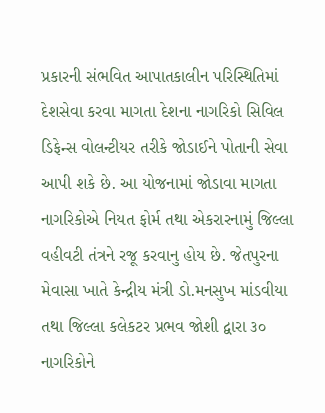પ્રકારની સંભવિત આપાતકાલીન પરિસ્થિતિમાં દેશસેવા કરવા માગતા દેશના નાગરિકો સિવિલ ડિફેન્સ વોલન્ટીયર તરીકે જોડાઈને પોતાની સેવા આપી શકે છે. આ યોજનામાં જોડાવા માગતા નાગરિકોએ નિયત ફોર્મ તથા એકરારનામું જિલ્લા વહીવટી તંત્રને રજૂ કરવાનુ હોય છે. જેતપુરના મેવાસા ખાતે કેન્દ્રીય મંત્રી ડો.મનસુખ માંડવીયા તથા જિલ્લા કલેકટર પ્રભવ જોશી દ્વારા ૩૦ નાગરિકોને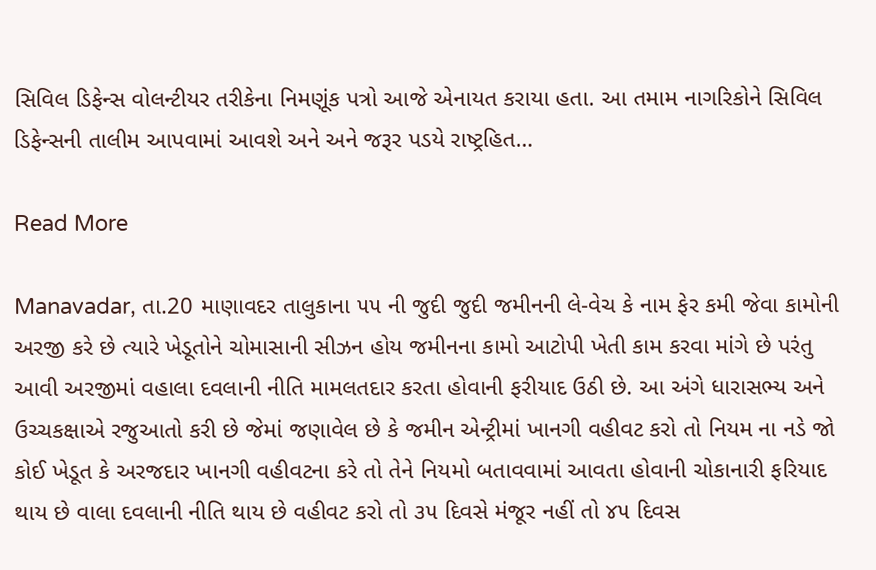સિવિલ ડિફેન્સ વોલન્ટીયર તરીકેના નિમણૂંક પત્રો આજે એનાયત કરાયા હતા. આ તમામ નાગરિકોને સિવિલ ડિફેન્સની તાલીમ આપવામાં આવશે અને અને જરૂર પડયે રાષ્ટ્રહિત…

Read More

Manavadar, તા.20 માણાવદર તાલુકાના ૫૫ ની જુદી જુદી જમીનની લે-વેચ કે નામ ફેર કમી જેવા કામોની અરજી કરે છે ત્યારે ખેડૂતોને ચોમાસાની સીઝન હોય જમીનના કામો આટોપી ખેતી કામ કરવા માંગે છે પરંતુ આવી અરજીમાં વહાલા દવલાની નીતિ મામલતદાર કરતા હોવાની ફરીયાદ ઉઠી છે. આ અંગે ધારાસભ્ય અને ઉચ્ચકક્ષાએ રજુઆતો કરી છે જેમાં જણાવેલ છે કે જમીન એન્ટ્રીમાં ખાનગી વહીવટ કરો તો નિયમ ના નડે જો કોઈ ખેડૂત કે અરજદાર ખાનગી વહીવટના કરે તો તેને નિયમો બતાવવામાં આવતા હોવાની ચોકાનારી ફરિયાદ થાય છે વાલા દવલાની નીતિ થાય છે વહીવટ કરો તો ૩૫ દિવસે મંજૂર નહીં તો ૪૫ દિવસ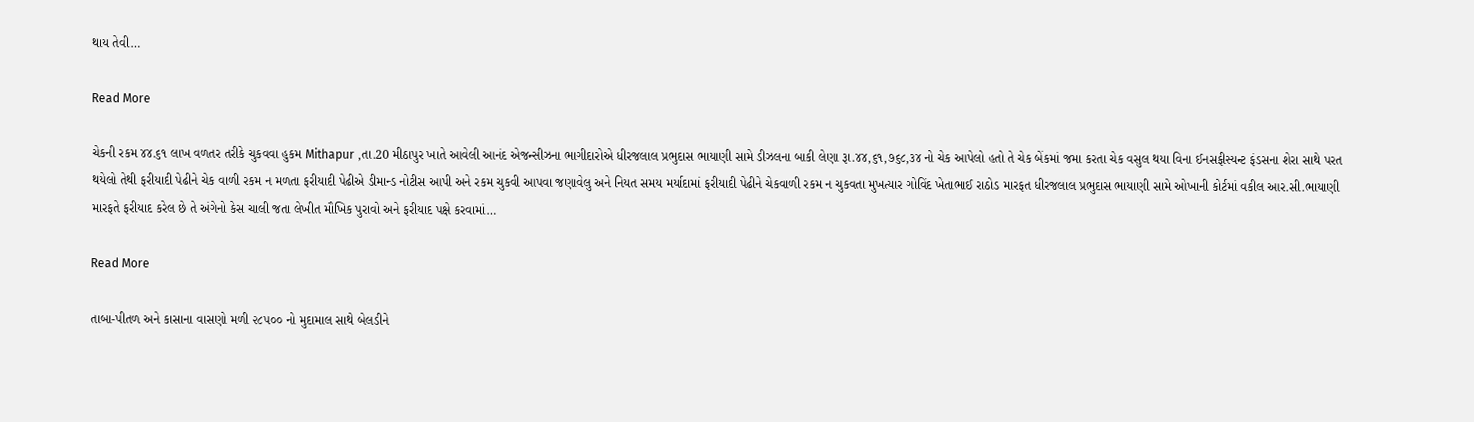થાય તેવી…

Read More

ચેકની રકમ ૪૪.૬૧ લાખ વળતર તરીકે ચુકવવા હુકમ Mithapur ,તા.20 મીઠાપુર ખાતે આવેલી આનંદ એજન્સીઝના ભાગીદારોએ ધીરજલાલ પ્રભુદાસ ભાયાણી સામે ડીઝલના બાકી લેણા રૂા.૪૪,૬૧,૭૬૮,૩૪ નો ચેક આપેલો હતો તે ચેક બેંકમાં જમા કરતા ચેક વસુલ થયા વિના ઈનસફીસ્યન્ટ ફંડસના શેરા સાથે પરત થયેલો તેથી ફરીયાદી પેઢીને ચેક વાળી રકમ ન મળતા ફરીયાદી પેઢીએ ડીમાન્ડ નોટીસ આપી અને રકમ ચુકવી આપવા જણાવેલુ અને નિયત સમય મર્યાદામાં ફરીયાદી પેઢીને ચેકવાળી રકમ ન ચુકવતા મુખત્યાર ગોવિંદ ખેતાભાઈ રાઠોડ મારફત ધીરજલાલ પ્રભુદાસ ભાયાણી સામે ઓખાની કોર્ટમાં વકીલ આર.સી.ભાયાણી મારફતે ફરીયાદ કરેલ છે તે અંગેનો કેસ ચાલી જતા લેખીત મૌખિક પુરાવો અને ફરીયાદ પક્ષે કરવામાં…

Read More

તાબા-પીતળ અને કાસાના વાસણો મળી ૨૮૫૦૦ નો મુદામાલ સાથે બેલડીને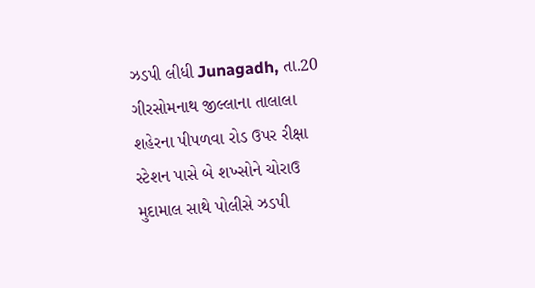ઝડપી લીધી Junagadh, તા.20 ગીરસોમનાથ જીલ્લાના તાલાલા શહેરના પીપળવા રોડ ઉપર રીક્ષા સ્ટેશન પાસે બે શખ્સોને ચોરાઉ મુદામાલ સાથે પોલીસે ઝડપી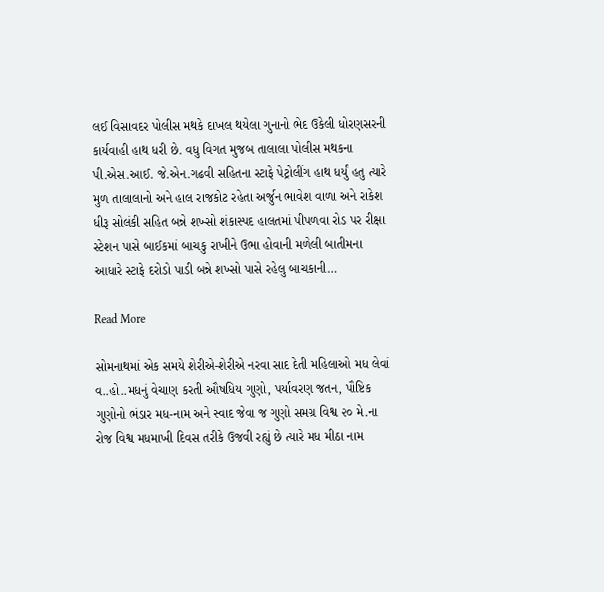લઈ વિસાવદર પોલીસ મથકે દાખલ થયેલા ગુનાનો ભેદ ઉકેલી ધોરણસરની કાર્યવાહી હાથ ધરી છે. વધુ વિગત મુજબ તાલાલા પોલીસ મથકના પી.એસ.આઈ. જે.એન.ગઢવી સહિતના સ્ટાફે પેટ્રોલીંગ હાથ ધર્યું હતુ ત્યારે મુળ તાલાલાનો અને હાલ રાજકોટ રહેતા અર્જુન ભાવેશ વાળા અને રાકેશ ધીરૂ સોલંકી સહિત બન્ને શખ્સો શંકાસ્પદ હાલતમાં પીપળવા રોડ પર રીક્ષા સ્ટેશન પાસે બાઈકમાં બાચકુ રાખીને ઉભા હોવાની મળેલી બાતીમના આધારે સ્ટાફે દરોડો પાડી બન્ને શખ્સો પાસે રહેલુ બાચકાની…

Read More

સોમનાથમાં એક સમયે શેરીએ-શેરીએ નરવા સાદ દેતી મહિલાઓ મધ લેવાં વ..હો..મધનું વેચાણ કરતી ઔષધિય ગુણો, પર્યાવરણ જતન, પૌષ્ટિક ગુણોનો ભંડાર મધ-નામ અને સ્વાદ જેવા જ ગુણો સમગ્ર વિશ્વ ૨૦ મે.ના રોજ વિશ્વ મધમાખી દિવસ તરીકે ઉજવી રહ્યું છે ત્યારે મધ મીઠા નામ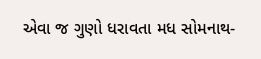એવા જ ગુણો ધરાવતા મધ સોમનાથ-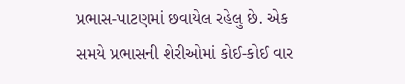પ્રભાસ-પાટણમાં છવાયેલ રહેલુ છે. એક સમયે પ્રભાસની શેરીઓમાં કોઈ-કોઈ વાર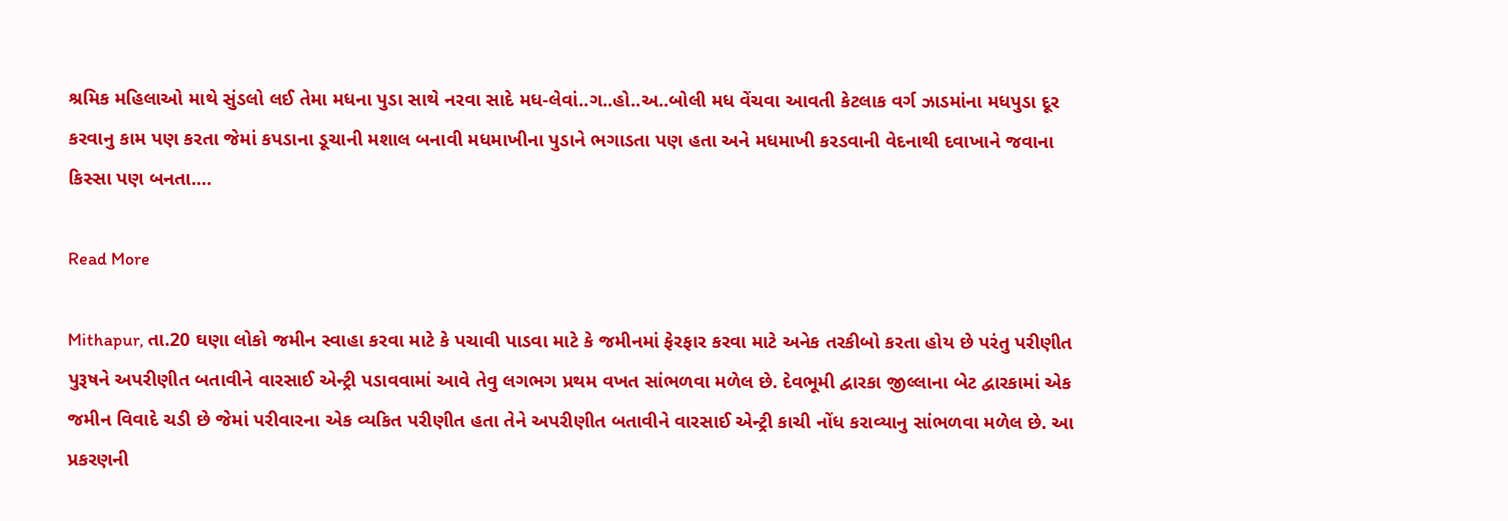શ્રમિક મહિલાઓ માથે સુંડલો લઈ તેમા મધના પુડા સાથે નરવા સાદે મધ-લેવાં..ગ..હો..અ..બોલી મધ વેંચવા આવતી કેટલાક વર્ગ ઝાડમાંના મધપુડા દૂર કરવાનુ કામ પણ કરતા જેમાં કપડાના ડૂચાની મશાલ બનાવી મધમાખીના પુડાને ભગાડતા પણ હતા અને મધમાખી કરડવાની વેદનાથી દવાખાને જવાના કિસ્સા પણ બનતા.…

Read More

Mithapur, તા.20 ઘણા લોકો જમીન સ્વાહા કરવા માટે કે પચાવી પાડવા માટે કે જમીનમાં ફેરફાર કરવા માટે અનેક તરકીબો કરતા હોય છે પરંતુ પરીણીત પુરૂષને અપરીણીત બતાવીને વારસાઈ એન્ટ્રી પડાવવામાં આવે તેવુ લગભગ પ્રથમ વખત સાંભળવા મળેલ છે. દેવભૂમી દ્વારકા જીલ્લાના બેટ દ્વારકામાં એક જમીન વિવાદે ચડી છે જેમાં પરીવારના એક વ્યકિત પરીણીત હતા તેને અપરીણીત બતાવીને વારસાઈ એન્ટ્રી કાચી નોંધ કરાવ્યાનુ સાંભળવા મળેલ છે. આ પ્રકરણની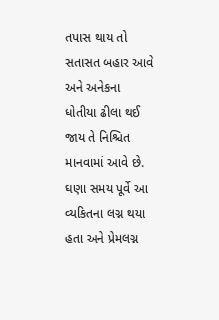તપાસ થાય તો સતાસત બહાર આવે અને અનેકના ધોતીયા ઢીલા થઈ જાય તે નિશ્ચિત માનવામાં આવે છે. ઘણા સમય પૂર્વે આ વ્યકિતના લગ્ન થયા હતા અને પ્રેમલગ્ન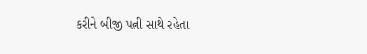કરીને બીજી પત્ની સાથે રહેતા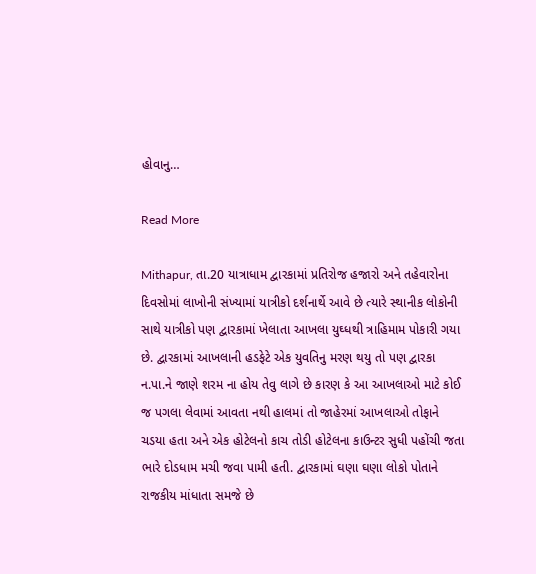હોવાનુ…

Read More

Mithapur, તા.20 યાત્રાધામ દ્વારકામાં પ્રતિરોજ હજારો અને તહેવારોના દિવસોમાં લાખોની સંખ્યામાં યાત્રીકો દર્શનાર્થે આવે છે ત્યારે સ્થાનીક લોકોની સાથે યાત્રીકો પણ દ્વારકામાં ખેલાતા આખલા યુઘ્ધથી ત્રાહિમામ પોકારી ગયા છે. દ્વારકામાં આખલાની હડફેટે એક યુવતિનુ મરણ થયુ તો પણ દ્વારકા ન.પા.ને જાણે શરમ ના હોય તેવુ લાગે છે કારણ કે આ આખલાઓ માટે કોઈ જ પગલા લેવામાં આવતા નથી હાલમાં તો જાહેરમાં આખલાઓ તોફાને ચડયા હતા અને એક હોટેલનો કાચ તોડી હોટેલના કાઉન્ટર સુધી પહોંચી જતા ભારે દોડધામ મચી જવા પામી હતી. દ્વારકામાં ઘણા ઘણા લોકો પોતાને રાજકીય માંધાતા સમજે છે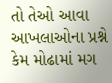તો તેઓ આવા આખલાઓના પ્રશ્ને કેમ મોઢામાં મગ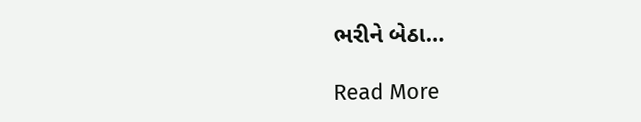ભરીને બેઠા…

Read More